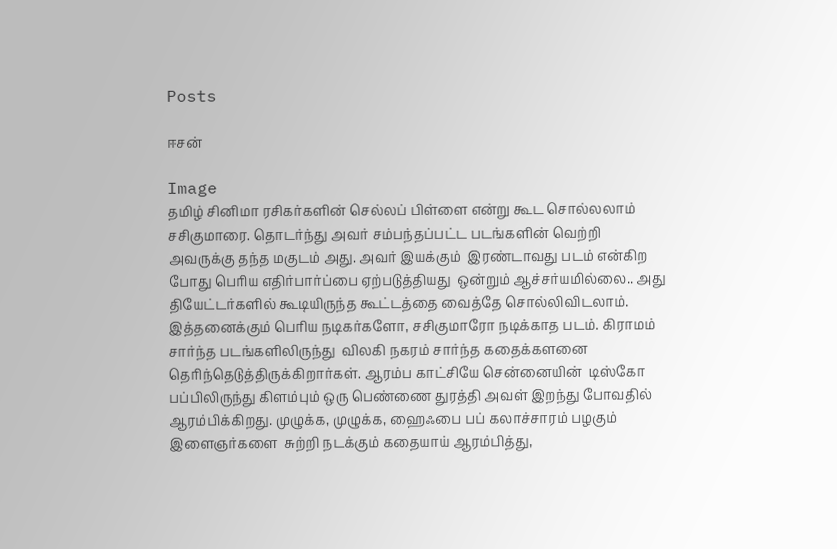Posts

ஈசன்

Image
தமிழ் சினிமா ரசிகர்களின் செல்லப் பிள்ளை என்று கூட சொல்லலாம் சசிகுமாரை. தொடர்ந்து அவர் சம்பந்தப்பட்ட படங்களின் வெற்றி அவருக்கு தந்த மகுடம் அது. அவர் இயக்கும்  இரண்டாவது படம் என்கிற போது பெரிய எதிர்பார்ப்பை ஏற்படுத்தியது  ஒன்றும் ஆச்சர்யமில்லை.. அது தியேட்டர்களில் கூடியிருந்த கூட்டத்தை வைத்தே சொல்லிவிடலாம். இத்தனைக்கும் பெரிய நடிகர்களோ, சசிகுமாரோ நடிக்காத படம். கிராமம் சார்ந்த படங்களிலிருந்து  விலகி நகரம் சார்ந்த கதைக்களனை தெரிந்தெடுத்திருக்கிறார்கள். ஆரம்ப காட்சியே சென்னையின்  டிஸ்கோ பப்பிலிருந்து கிளம்பும் ஒரு பெண்ணை துரத்தி அவள் இறந்து போவதில் ஆரம்பிக்கிறது. முழுக்க, முழுக்க, ஹைஃபை பப் கலாச்சாரம் பழகும் இளைஞர்களை  சுற்றி நடக்கும் கதையாய் ஆரம்பித்து,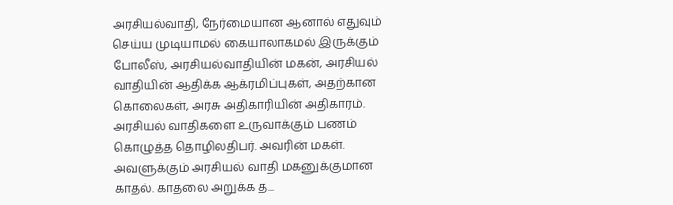அரசியல்வாதி, நேர்மையான ஆனால் எதுவும் செய்ய முடியாமல் கையாலாகமல் இருக்கும் போலீஸ், அரசியல்வாதியின் மகன், அரசியல் வாதியின் ஆதிக்க ஆக்ரமிப்புகள், அதற்கான கொலைகள், அரசு அதிகாரியின் அதிகாரம். அரசியல் வாதிகளை உருவாக்கும் பணம் கொழுத்த தொழிலதிபர். அவரின் மகள். அவளுக்கும் அரசியல் வாதி மகனுக்குமான காதல். காதலை அறுக்க த...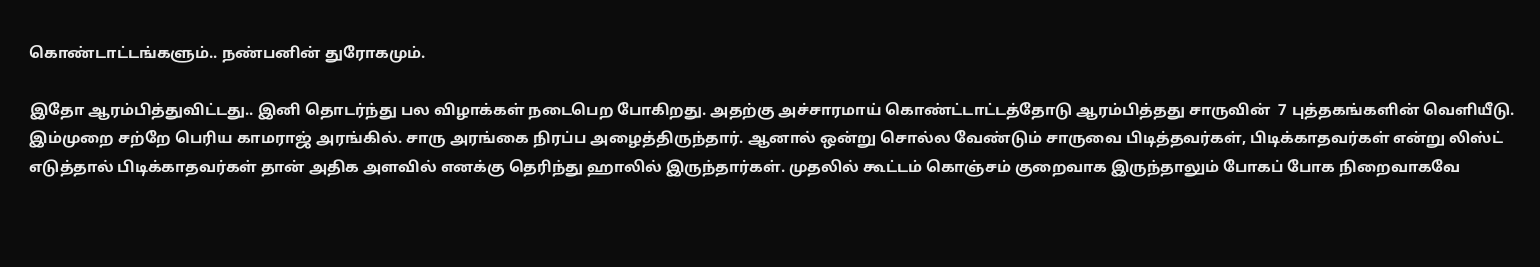கொண்டாட்டங்களும்.. நண்பனின் துரோகமும்.

இதோ ஆரம்பித்துவிட்டது.. இனி தொடர்ந்து பல விழாக்கள் நடைபெற போகிறது. அதற்கு அச்சாரமாய் கொண்ட்டாட்டத்தோடு ஆரம்பித்தது சாருவின்  7 புத்தகங்களின் வெளியீடு. இம்முறை சற்றே பெரிய காமராஜ் அரங்கில். சாரு அரங்கை நிரப்ப அழைத்திருந்தார். ஆனால் ஒன்று சொல்ல வேண்டும் சாருவை பிடித்தவர்கள், பிடிக்காதவர்கள் என்று லிஸ்ட் எடுத்தால் பிடிக்காதவர்கள் தான் அதிக அளவில் எனக்கு தெரிந்து ஹாலில் இருந்தார்கள். முதலில் கூட்டம் கொஞ்சம் குறைவாக இருந்தாலும் போகப் போக நிறைவாகவே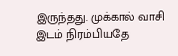இருந்தது. முக்கால் வாசி இடம் நிரம்பியதே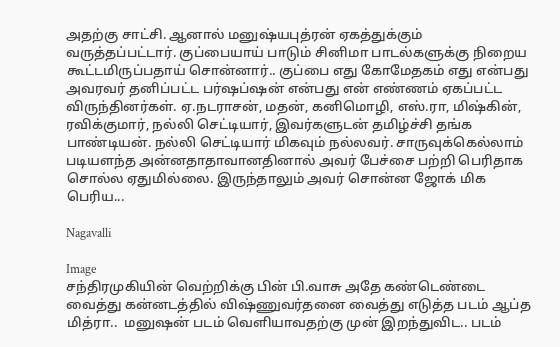அதற்கு சாட்சி. ஆனால் மனுஷ்யபுத்ரன் ஏகத்துக்கும் வருத்தப்பட்டார். குப்பையாய் பாடும் சினிமா பாடல்களுக்கு நிறைய கூட்டமிருப்பதாய் சொன்னார்.. குப்பை எது கோமேதகம் எது என்பது அவரவர் தனிப்பட்ட பர்ஷப்ஷன் என்பது என் எண்ணம் ஏகப்பட்ட விருந்தினர்கள். ஏ.நடராசன், மதன், கனிமொழி, எஸ்.ரா, மிஷ்கின், ரவிக்குமார், நல்லி செட்டியார், இவர்களுடன் தமிழ்ச்சி தங்க பாண்டியன். நல்லி செட்டியார் மிகவும் நல்லவர். சாருவுக்கெல்லாம் படியளந்த அன்னதாதாவானதினால் அவர் பேச்சை பற்றி பெரிதாக சொல்ல ஏதுமில்லை. இருந்தாலும் அவர் சொன்ன ஜோக் மிக பெரிய...

Nagavalli

Image
சந்திரமுகியின் வெற்றிக்கு பின் பி.வாசு அதே கண்டெண்டை வைத்து கன்னடத்தில் விஷ்ணுவர்தனை வைத்து எடுத்த படம் ஆப்த மித்ரா..  மனுஷன் படம் வெளியாவதற்கு முன் இறந்துவிட.. படம்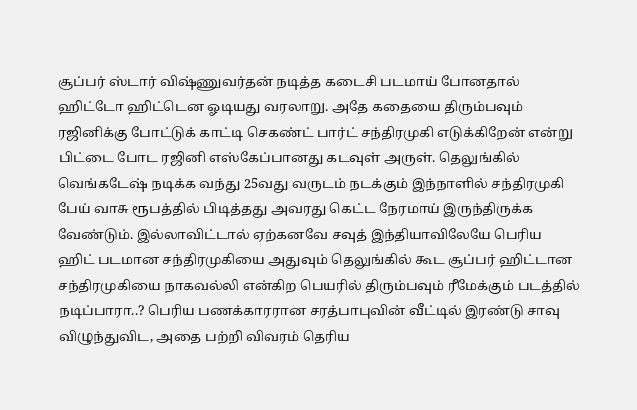சூப்பர் ஸ்டார் விஷ்ணுவர்தன் நடித்த கடைசி படமாய் போனதால் ஹிட்டோ ஹிட்டென ஓடியது வரலாறு. அதே கதையை திரும்பவும் ரஜினிக்கு போட்டுக் காட்டி செகண்ட் பார்ட் சந்திரமுகி எடுக்கிறேன் என்று பிட்டை போட ரஜினி எஸ்கேப்பானது கடவுள் அருள். தெலுங்கில் வெங்கடேஷ் நடிக்க வந்து 25வது வருடம் நடக்கும் இந்நாளில் சந்திரமுகி பேய் வாசு ரூபத்தில் பிடித்தது அவரது கெட்ட நேரமாய் இருந்திருக்க வேண்டும். இல்லாவிட்டால் ஏற்கனவே சவுத் இந்தியாவிலேயே பெரிய ஹிட் படமான சந்திரமுகியை அதுவும் தெலுங்கில் கூட சூப்பர் ஹிட்டான சந்திரமுகியை நாகவல்லி என்கிற பெயரில் திரும்பவும் ரீமேக்கும் படத்தில் நடிப்பாரா..? பெரிய பணக்காரரான சரத்பாபுவின் வீட்டில் இரண்டு சாவு விழுந்துவிட, அதை பற்றி விவரம் தெரிய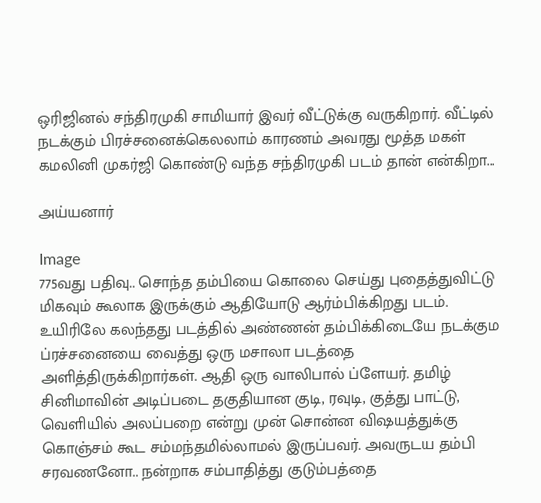ஒரிஜினல் சந்திரமுகி சாமியார் இவர் வீட்டுக்கு வருகிறார். வீட்டில் நடக்கும் பிரச்சனைக்கெலலாம் காரணம் அவரது மூத்த மகள் கமலினி முகர்ஜி கொண்டு வந்த சந்திரமுகி படம் தான் என்கிறா...

அய்யனார்

Image
775வது பதிவு.. சொந்த தம்பியை கொலை செய்து புதைத்துவிட்டு மிகவும் கூலாக இருக்கும் ஆதியோடு ஆர்ம்பிக்கிறது படம்.  உயிரிலே கலந்தது படத்தில் அண்ணன் தம்பிக்கிடையே நடக்கும ப்ரச்சனையை வைத்து ஒரு மசாலா படத்தை அளித்திருக்கிறார்கள். ஆதி ஒரு வாலிபால் ப்ளேயர். தமிழ் சினிமாவின் அடிப்படை தகுதியான குடி, ரவுடி, குத்து பாட்டு, வெளியில் அலப்பறை என்று முன் சொன்ன விஷயத்துக்கு கொஞ்சம் கூட சம்மந்தமில்லாமல் இருப்பவர். அவருடய தம்பி சரவணனோ.. நன்றாக சம்பாதித்து குடும்பத்தை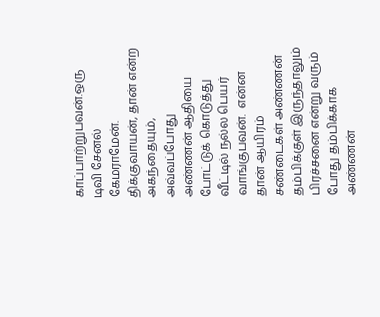காப்பாற்றுபவன்.ஒரு டிவி சேனல் கேமராமேன். திக்குவாயன், தான் என்ற அகந்தையும், அவ்வப்போது அண்ணன் ஆதியை போட்டுக் கொடுத்து வீட்டில் நல்ல பெயர் வாங்குபவன்.  என்ன தான் ஆயிரம் சண்டைகள் அண்ணன் தம்பிக்குள் இருந்தாலும் பிரச்சனை என்று வரும் போது தம்பிக்காக அண்ணன்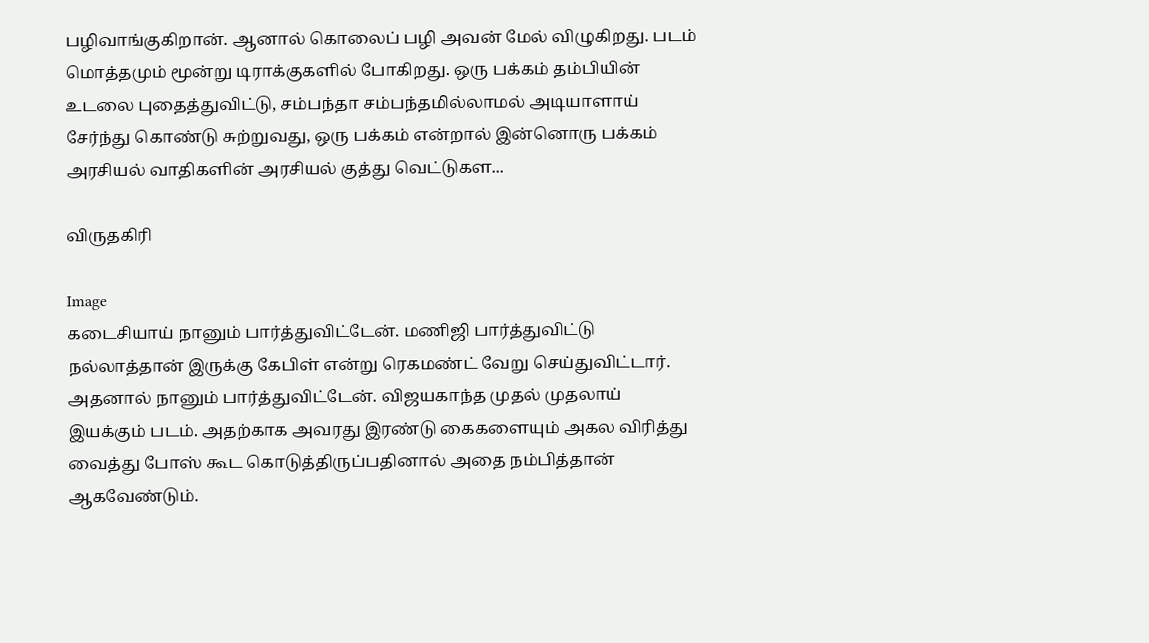பழிவாங்குகிறான். ஆனால் கொலைப் பழி அவன் மேல் விழுகிறது. படம் மொத்தமும் மூன்று டிராக்குகளில் போகிறது. ஒரு பக்கம் தம்பியின் உடலை புதைத்துவிட்டு, சம்பந்தா சம்பந்தமில்லாமல் அடியாளாய் சேர்ந்து கொண்டு சுற்றுவது, ஒரு பக்கம் என்றால் இன்னொரு பக்கம் அரசியல் வாதிகளின் அரசியல் குத்து வெட்டுகள...

விருதகிரி

Image
கடைசியாய் நானும் பார்த்துவிட்டேன். மணிஜி பார்த்துவிட்டு நல்லாத்தான் இருக்கு கேபிள் என்று ரெகமண்ட் வேறு செய்துவிட்டார். அதனால் நானும் பார்த்துவிட்டேன். விஜயகாந்த முதல் முதலாய்  இயக்கும் படம். அதற்காக அவரது இரண்டு கைகளையும் அகல விரித்து வைத்து போஸ் கூட கொடுத்திருப்பதினால் அதை நம்பித்தான் ஆகவேண்டும்.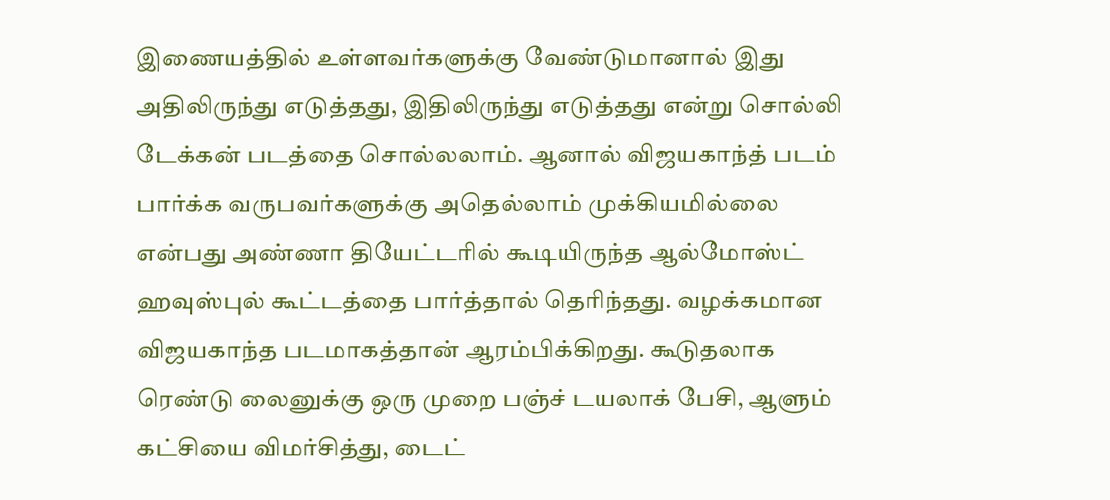இணையத்தில் உள்ளவர்களுக்கு வேண்டுமானால் இது அதிலிருந்து எடுத்தது, இதிலிருந்து எடுத்தது என்று சொல்லி டேக்கன் படத்தை சொல்லலாம். ஆனால் விஜயகாந்த் படம் பார்க்க வருபவர்களுக்கு அதெல்லாம் முக்கியமில்லை என்பது அண்ணா தியேட்டரில் கூடியிருந்த ஆல்மோஸ்ட் ஹவுஸ்புல் கூட்டத்தை பார்த்தால் தெரிந்தது. வழக்கமான விஜயகாந்த படமாகத்தான் ஆரம்பிக்கிறது. கூடுதலாக ரெண்டு லைனுக்கு ஒரு முறை பஞ்ச் டயலாக் பேசி, ஆளும் கட்சியை விமர்சித்து, டைட்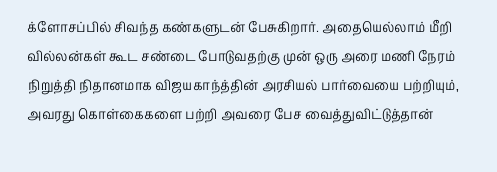க்ளோசப்பில் சிவந்த கண்களுடன் பேசுகிறார். அதையெல்லாம் மீறி வில்லன்கள் கூட சண்டை போடுவதற்கு முன் ஒரு அரை மணி நேரம் நிறுத்தி நிதானமாக விஜயகாந்த்தின் அரசியல் பார்வையை பற்றியும், அவரது கொள்கைகளை பற்றி அவரை பேச வைத்துவிட்டுத்தான்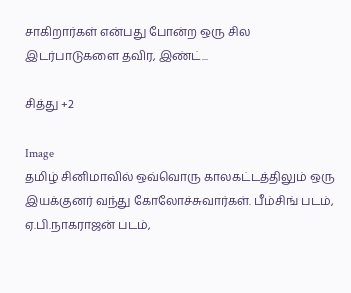சாகிறார்கள் என்பது போன்ற ஒரு சில இடர்பாடுகளை தவிர, இண்ட்...

சித்து +2

Image
தமிழ் சினிமாவில் ஒவ்வொரு காலகட்டத்திலும் ஒரு இயக்குனர் வந்து கோலோச்சுவார்கள். பீம்சிங் படம், ஏ.பி.நாகராஜன் படம்,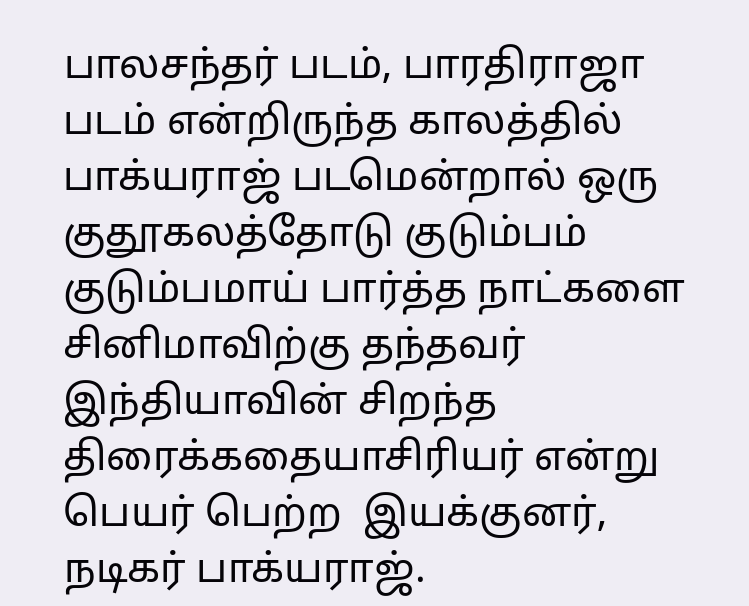பாலசந்தர் படம், பாரதிராஜா படம் என்றிருந்த காலத்தில் பாக்யராஜ் படமென்றால் ஒரு குதூகலத்தோடு குடும்பம் குடும்பமாய் பார்த்த நாட்களை சினிமாவிற்கு தந்தவர் இந்தியாவின் சிறந்த திரைக்கதையாசிரியர் என்று பெயர் பெற்ற  இயக்குனர், நடிகர் பாக்யராஜ்.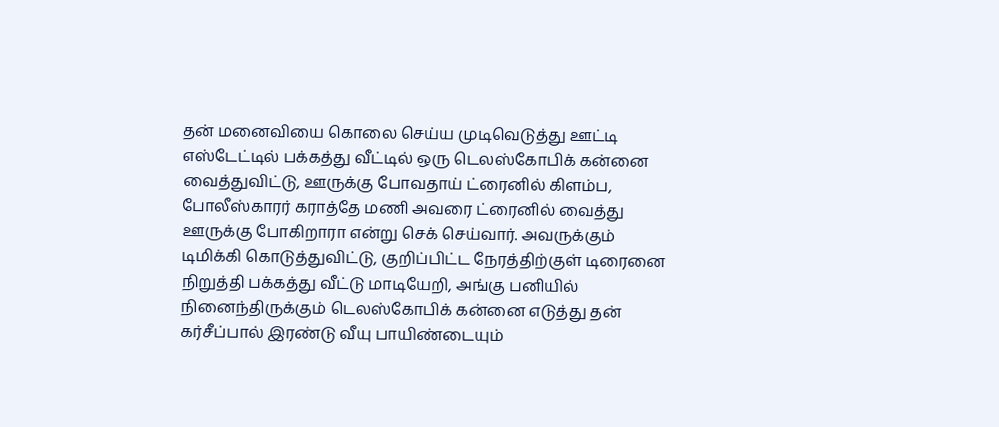தன் மனைவியை கொலை செய்ய முடிவெடுத்து ஊட்டி எஸ்டேட்டில் பக்கத்து வீட்டில் ஒரு டெலஸ்கோபிக் கன்னை வைத்துவிட்டு, ஊருக்கு போவதாய் ட்ரைனில் கிளம்ப, போலீஸ்காரர் கராத்தே மணி அவரை ட்ரைனில் வைத்து ஊருக்கு போகிறாரா என்று செக் செய்வார். அவருக்கும் டிமிக்கி கொடுத்துவிட்டு, குறிப்பிட்ட நேரத்திற்குள் டிரைனை நிறுத்தி பக்கத்து வீட்டு மாடியேறி, அங்கு பனியில் நினைந்திருக்கும் டெலஸ்கோபிக் கன்னை எடுத்து தன் கர்சீப்பால் இரண்டு வீயு பாயிண்டையும்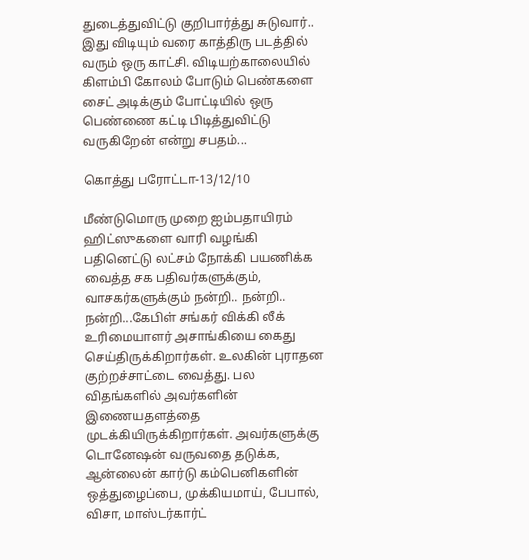துடைத்துவிட்டு குறிபார்த்து சுடுவார்.. இது விடியும் வரை காத்திரு படத்தில் வரும் ஒரு காட்சி. விடியற்காலையில் கிளம்பி கோலம் போடும் பெண்களை சைட் அடிக்கும் போட்டியில் ஒரு பெண்ணை கட்டி பிடித்துவிட்டு வருகிறேன் என்று சபதம்...

கொத்து பரோட்டா-13/12/10

மீண்டுமொரு முறை ஐம்பதாயிரம் ஹிட்ஸுகளை வாரி வழங்கி பதினெட்டு லட்சம் நோக்கி பயணிக்க வைத்த சக பதிவர்களுக்கும், வாசகர்களுக்கும் நன்றி.. நன்றி.. நன்றி...கேபிள் சங்கர் விக்கி லீக் உரிமையாளர் அசாங்கியை கைது செய்திருக்கிறார்கள். உலகின் புராதன குற்றச்சாட்டை வைத்து. பல விதங்களில் அவர்களின் இணையதளத்தை முடக்கியிருக்கிறார்கள். அவர்களுக்கு டொனேஷன் வருவதை தடுக்க, ஆன்லைன் கார்டு கம்பெனிகளின் ஒத்துழைப்பை, முக்கியமாய், பேபால், விசா, மாஸ்டர்கார்ட்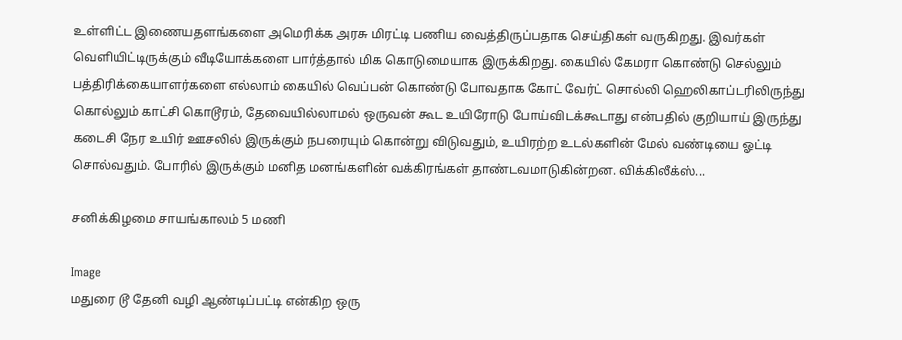உள்ளிட்ட இணையதளங்களை அமெரிக்க அரசு மிரட்டி பணிய வைத்திருப்பதாக செய்திகள் வருகிறது. இவர்கள் வெளியிட்டிருக்கும் வீடியோக்களை பார்த்தால் மிக கொடுமையாக இருக்கிறது. கையில் கேமரா கொண்டு செல்லும் பத்திரிக்கையாளர்களை எல்லாம் கையில் வெப்பன் கொண்டு போவதாக கோட் வேர்ட் சொல்லி ஹெலிகாப்டரிலிருந்து கொல்லும் காட்சி கொடூரம், தேவையில்லாமல் ஒருவன் கூட உயிரோடு போய்விடக்கூடாது என்பதில் குறியாய் இருந்து கடைசி நேர உயிர் ஊசலில் இருக்கும் நபரையும் கொன்று விடுவதும், உயிரற்ற உடல்களின் மேல் வண்டியை ஓட்டி சொல்வதும். போரில் இருக்கும் மனித மனங்களின் வக்கிரங்கள் தாண்டவமாடுகின்றன. விக்கிலீக்ஸ்...

சனிக்கிழமை சாயங்காலம் 5 மணி

Image
மதுரை டூ தேனி வழி ஆண்டிப்பட்டி என்கிற ஒரு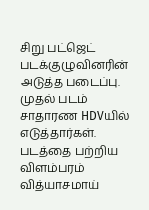சிறு பட்ஜெட் படக்குழுவினரின் அடுத்த படைப்பு. முதல் படம் சாதாரண HDVயில் எடுத்தார்கள். படத்தை பற்றிய விளம்பரம் வித்யாசமாய்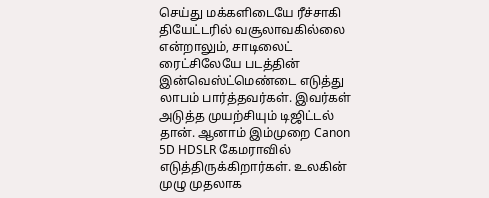செய்து மக்களிடையே ரீச்சாகி தியேட்டரில் வசூலாவகில்லை என்றாலும், சாடிலைட் ரைட்சிலேயே படத்தின் இன்வெஸ்ட்மெண்டை எடுத்து லாபம் பார்த்தவர்கள். இவர்கள் அடுத்த முயற்சியும் டிஜிட்டல் தான். ஆனாம் இம்முறை Canon 5D HDSLR கேமராவில் எடுத்திருக்கிறார்கள். உலகின் முழு முதலாக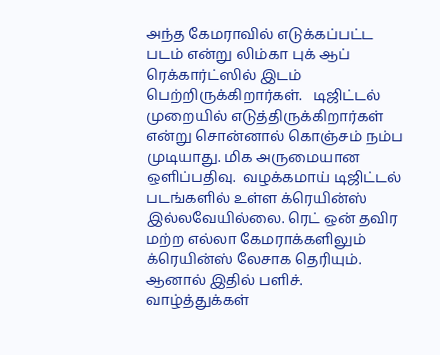அந்த கேமராவில் எடுக்கப்பட்ட படம் என்று லிம்கா புக் ஆப் ரெக்கார்ட்ஸில் இடம் பெற்றிருக்கிறார்கள்.   டிஜிட்டல் முறையில் எடுத்திருக்கிறார்கள் என்று சொன்னால் கொஞ்சம் நம்ப முடியாது. மிக அருமையான ஒளிப்பதிவு.  வழக்கமாய் டிஜிட்டல் படங்களில் உள்ள க்ரெயின்ஸ் இல்லவேயில்லை. ரெட் ஒன் தவிர மற்ற எல்லா கேமராக்களிலும் க்ரெயின்ஸ் லேசாக தெரியும். ஆனால் இதில் பளிச். வாழ்த்துக்கள்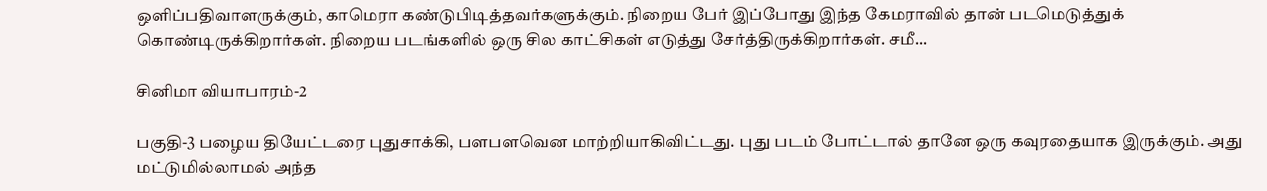ஒளிப்பதிவாளருக்கும், காமெரா கண்டுபிடித்தவர்களுக்கும். நிறைய பேர் இப்போது இந்த கேமராவில் தான் படமெடுத்துக் கொண்டிருக்கிறார்கள். நிறைய படங்களில் ஒரு சில காட்சிகள் எடுத்து சேர்த்திருக்கிறார்கள். சமீ...

சினிமா வியாபாரம்-2

பகுதி-3 பழைய தியேட்டரை புதுசாக்கி, பளபளவென மாற்றியாகிவிட்டது. புது படம் போட்டால் தானே ஒரு கவுரதையாக இருக்கும். அது மட்டுமில்லாமல் அந்த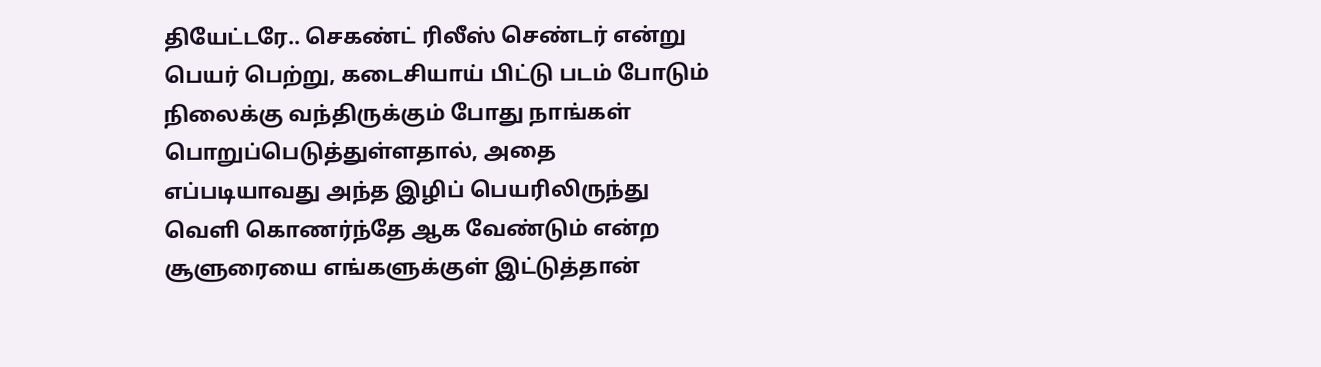தியேட்டரே.. செகண்ட் ரிலீஸ் செண்டர் என்று பெயர் பெற்று, கடைசியாய் பிட்டு படம் போடும் நிலைக்கு வந்திருக்கும் போது நாங்கள் பொறுப்பெடுத்துள்ளதால், அதை எப்படியாவது அந்த இழிப் பெயரிலிருந்து வெளி கொணர்ந்தே ஆக வேண்டும் என்ற சூளுரையை எங்களுக்குள் இட்டுத்தான்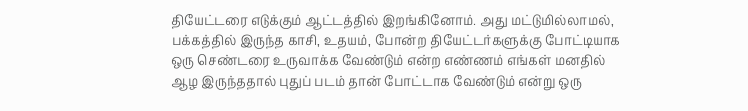தியேட்டரை எடுக்கும் ஆட்டத்தில் இறங்கினோம். அது மட்டுமில்லாமல், பக்கத்தில் இருந்த காசி, உதயம், போன்ற தியேட்டர்களுக்கு போட்டியாக ஒரு செண்டரை உருவாக்க வேண்டும் என்ற எண்ணம் எங்கள் மனதில் ஆழ இருந்ததால் புதுப் படம் தான் போட்டாக வேண்டும் என்று ஒரு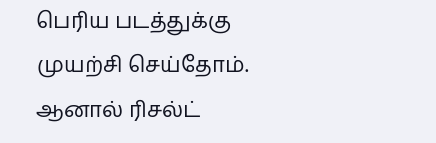பெரிய படத்துக்கு முயற்சி செய்தோம். ஆனால் ரிசல்ட்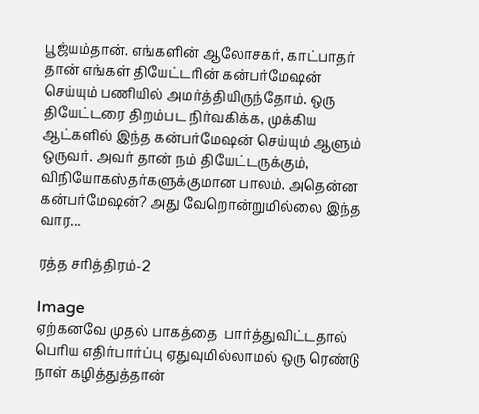பூஜ்யம்தான். எங்களின் ஆலோசகர், காட்பாதர் தான் எங்கள் தியேட்டரின் கன்பர்மேஷன் செய்யும் பணியில் அமர்த்தியிருந்தோம். ஒரு தியேட்டரை திறம்பட நிர்வகிக்க, முக்கிய ஆட்களில் இந்த கன்பர்மேஷன் செய்யும் ஆளும் ஒருவர். அவர் தான் நம் தியேட்டருக்கும், விநியோகஸ்தர்களுக்குமான பாலம். அதென்ன கன்பர்மேஷன்? அது வேறொன்றுமில்லை இந்த வார...

ரத்த சரித்திரம்-2

Image
ஏற்கனவே முதல் பாகத்தை  பார்த்துவிட்டதால் பெரிய எதிர்பார்ப்பு ஏதுவுமில்லாமல் ஒரு ரெண்டு நாள் கழித்துத்தான்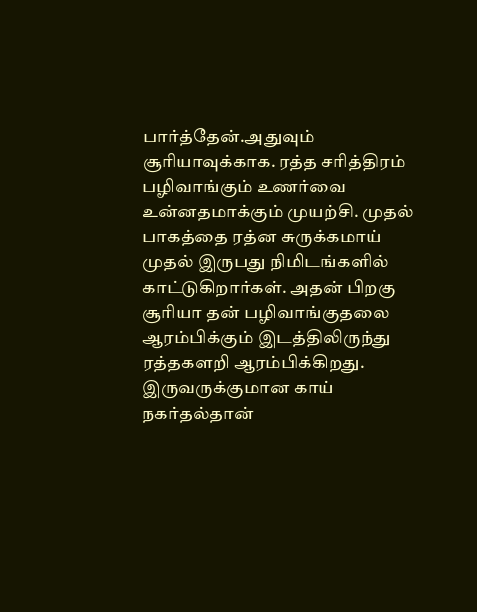பார்த்தேன்.அதுவும் சூரியாவுக்காக. ரத்த சரித்திரம் பழிவாங்கும் உணர்வை உன்னதமாக்கும் முயற்சி. முதல் பாகத்தை ரத்ன சுருக்கமாய் முதல் இருபது நிமிடங்களில் காட்டுகிறார்கள். அதன் பிறகு சூரியா தன் பழிவாங்குதலை ஆரம்பிக்கும் இடத்திலிருந்து ரத்தகளறி ஆரம்பிக்கிறது. இருவருக்குமான காய் நகர்தல்தான்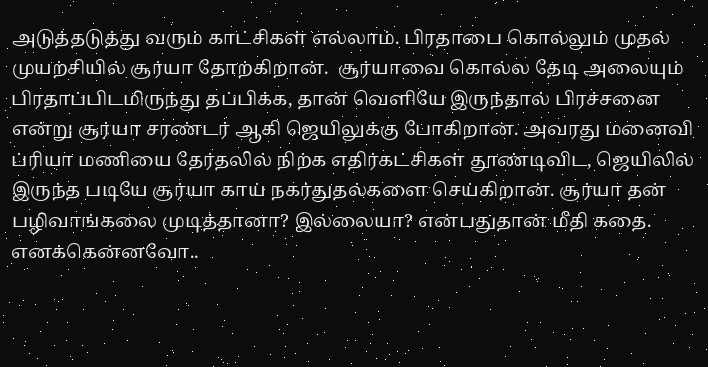அடுத்தடுத்து வரும் காட்சிகள் எல்லாம். பிரதாபை கொல்லும் முதல் முயற்சியில் சூர்யா தோற்கிறான்.  சூர்யாவை கொல்ல தேடி அலையும் பிரதாப்பிடமிருந்து தப்பிக்க, தான் வெளியே இருந்தால் பிரச்சனை என்று சூர்யா சரண்டர் ஆகி ஜெயிலுக்கு போகிறான். அவரது மனைவி ப்ரியா மணியை தேர்தலில் நிற்க எதிர்கட்சிகள் தூண்டிவிட, ஜெயிலில் இருந்த படியே சூர்யா காய் நகர்துதல்களை செய்கிறான். சூர்யா தன் பழிவாங்கலை முடித்தானா? இல்லையா? என்பதுதான் மீதி கதை. எனக்கென்னவோ..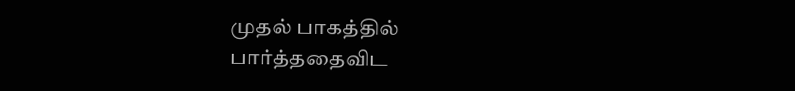முதல் பாகத்தில் பார்த்ததைவிட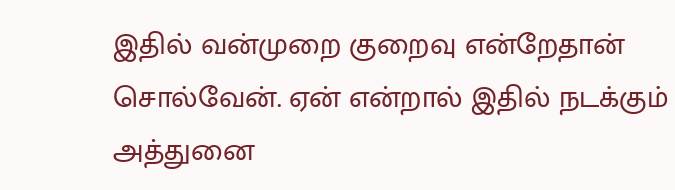இதில் வன்முறை குறைவு என்றேதான் சொல்வேன். ஏன் என்றால் இதில் நடக்கும் அத்துனை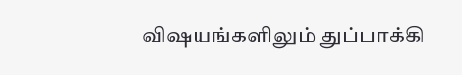விஷயங்களிலும் துப்பாக்கி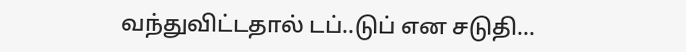வந்துவிட்டதால் டப்..டுப் என சடுதி...